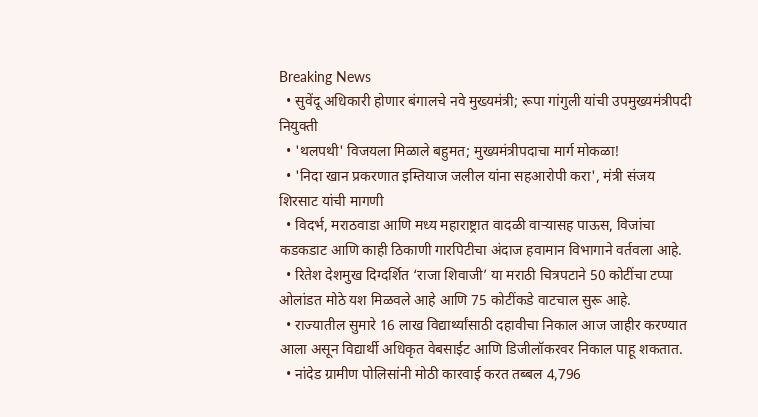Breaking News
  • सुवेंदू अधिकारी होणार बंगालचे नवे मुख्यमंत्री; रूपा गांगुली यांची उपमुख्यमंत्रीपदी नियुक्ती
  • 'थलपथी' विजयला मिळाले बहुमत; मुख्यमंत्रीपदाचा मार्ग मोकळा!
  • 'निदा खान प्रकरणात इम्तियाज जलील यांना सहआरोपी करा', मंत्री संजय शिरसाट यांची मागणी
  • विदर्भ, मराठवाडा आणि मध्य महाराष्ट्रात वादळी वाऱ्यासह पाऊस, विजांचा कडकडाट आणि काही ठिकाणी गारपिटीचा अंदाज हवामान विभागाने वर्तवला आहे.
  • रितेश देशमुख दिग्दर्शित ‘राजा शिवाजी’ या मराठी चित्रपटाने 50 कोटींचा टप्पा ओलांडत मोठे यश मिळवले आहे आणि 75 कोटींकडे वाटचाल सुरू आहे.
  • राज्यातील सुमारे 16 लाख विद्यार्थ्यांसाठी दहावीचा निकाल आज जाहीर करण्यात आला असून विद्यार्थी अधिकृत वेबसाईट आणि डिजीलॉकरवर निकाल पाहू शकतात.
  • नांदेड ग्रामीण पोलिसांनी मोठी कारवाई करत तब्बल 4,796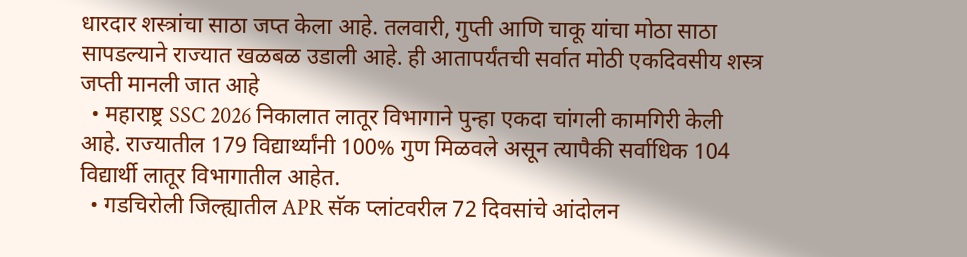धारदार शस्त्रांचा साठा जप्त केला आहे. तलवारी, गुप्ती आणि चाकू यांचा मोठा साठा सापडल्याने राज्यात खळबळ उडाली आहे. ही आतापर्यंतची सर्वात मोठी एकदिवसीय शस्त्र जप्ती मानली जात आहे
  • महाराष्ट्र SSC 2026 निकालात लातूर विभागाने पुन्हा एकदा चांगली कामगिरी केली आहे. राज्यातील 179 विद्यार्थ्यांनी 100% गुण मिळवले असून त्यापैकी सर्वाधिक 104 विद्यार्थी लातूर विभागातील आहेत.
  • गडचिरोली जिल्ह्यातील APR सॅक प्लांटवरील 72 दिवसांचे आंदोलन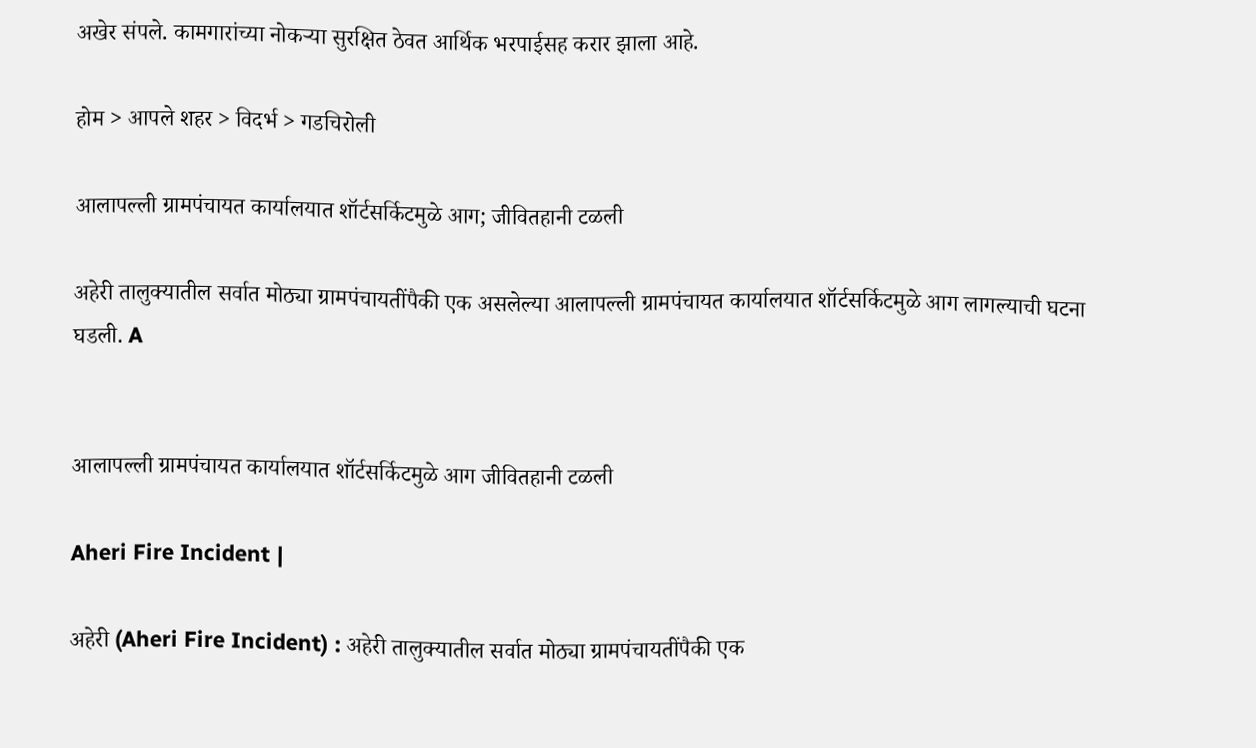अखेर संपले. कामगारांच्या नोकऱ्या सुरक्षित ठेवत आर्थिक भरपाईसह करार झाला आहे.

होम > आपले शहर > विदर्भ > गडचिरोली

आलापल्ली ग्रामपंचायत कार्यालयात शॉर्टसर्किटमुळे आग; जीवितहानी टळली

अहेरी तालुक्यातील सर्वात मोठ्या ग्रामपंचायतींपैकी एक असलेल्या आलापल्ली ग्रामपंचायत कार्यालयात शॉर्टसर्किटमुळे आग लागल्याची घटना घडली. A


आलापल्ली ग्रामपंचायत कार्यालयात शॉर्टसर्किटमुळे आग जीवितहानी टळली

Aheri Fire Incident |

अहेरी (Aheri Fire Incident) : अहेरी तालुक्यातील सर्वात मोठ्या ग्रामपंचायतींपैकी एक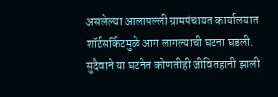असलेल्या आलापल्ली ग्रामपंचायत कार्यालयात शॉर्टसर्किटमुळे आग लागल्याची घटना घडली. सुदैवाने या घटनेत कोणतीही जीवितहानी झाली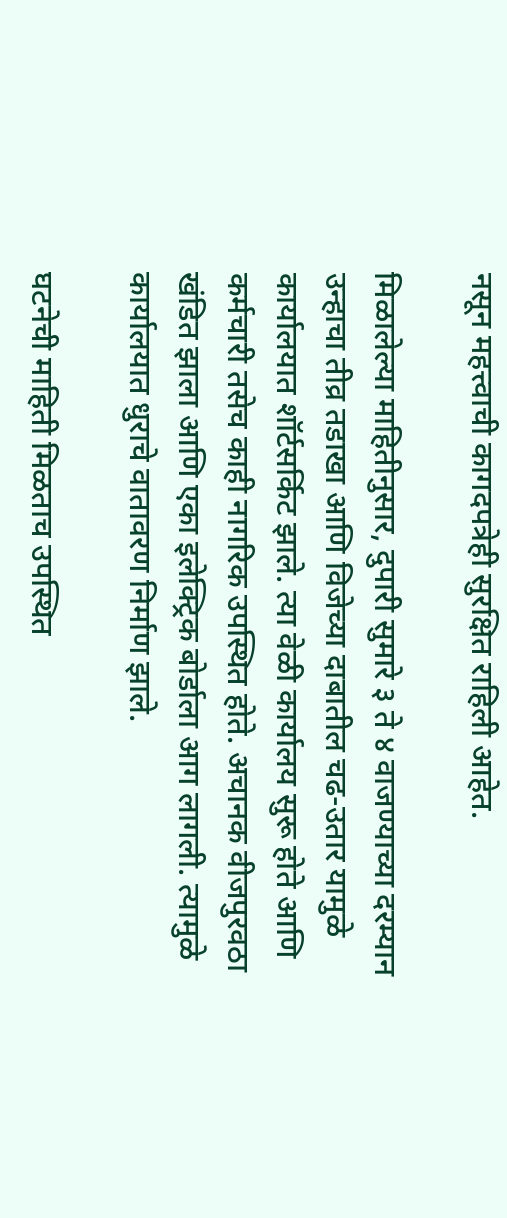नसून महत्त्वाची कागदपत्रेही सुरक्षित राहिली आहेत.

मिळालेल्या माहितीनुसार, दुपारी सुमारे ३ ते ४ वाजण्याच्या दरम्यान उन्हाचा तीव्र तडाखा आणि विजेच्या दाबातील चढ-उतार यामुळे कार्यालयात शॉर्टसर्किट झाले. त्या वेळी कार्यालय सुरू होते आणि कर्मचारी तसेच काही नागरिक उपस्थित होते. अचानक वीजपुरवठा खंडित झाला आणि एका इलेक्ट्रिक बोर्डाला आग लागली. त्यामुळे कार्यालयात धुराचे वातावरण निर्माण झाले.

घटनेची माहिती मिळताच उपस्थित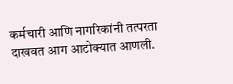कर्मचारी आणि नागरिकांनी तत्परता दाखवत आग आटोक्यात आणली.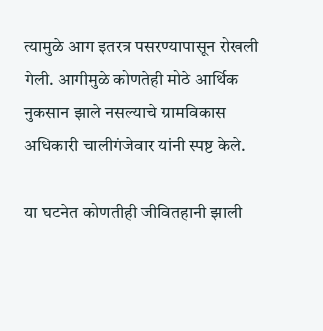त्यामुळे आग इतरत्र पसरण्यापासून रोखली गेली. आगीमुळे कोणतेही मोठे आर्थिक नुकसान झाले नसल्याचे ग्रामविकास अधिकारी चालीगंजेवार यांनी स्पष्ट केले.

या घटनेत कोणतीही जीवितहानी झाली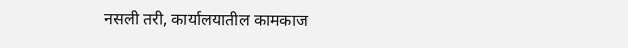नसली तरी, कार्यालयातील कामकाज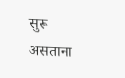सुरू असताना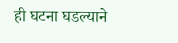ही घटना घडल्याने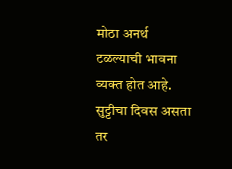मोठा अनर्थ टळल्याची भावना व्यक्त होत आहे. सुट्टीचा दिवस असता तर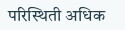परिस्थिती अधिक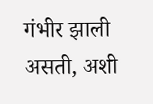गंभीर झाली असती, अशी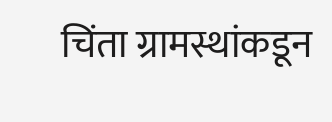चिंता ग्रामस्थांकडून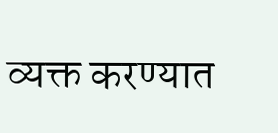व्यक्त करण्यात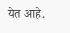येत आहे.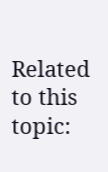Related to this topic: